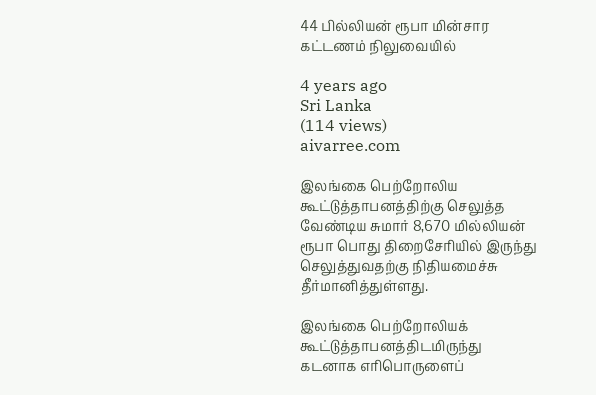44 பில்லியன் ரூபா மின்சார கட்டணம் நிலுவையில்

4 years ago
Sri Lanka
(114 views)
aivarree.com

இலங்கை பெற்றோலிய கூட்டுத்தாபனத்திற்கு செலுத்த வேண்டிய சுமார் 8,670 மில்லியன் ரூபா பொது திறைசேரியில் இருந்து செலுத்துவதற்கு நிதியமைச்சு தீர்மானித்துள்ளது.

இலங்கை பெற்றோலியக் கூட்டுத்தாபனத்திடமிருந்து கடனாக எரிபொருளைப்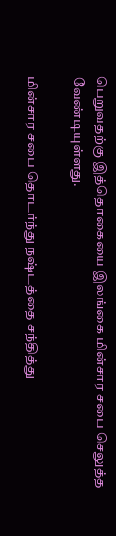பெறுவதற்கு இத்தொகையை இலங்கை மின்சார சபை செலுத்த வேண்டியுள்ளது.

மின்சார சபை தொடர்ந்து நஷ்டத்தை சந்தித்து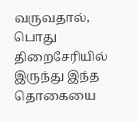வருவதால், பொது திறைசேரியில் இருந்து இந்த தொகையை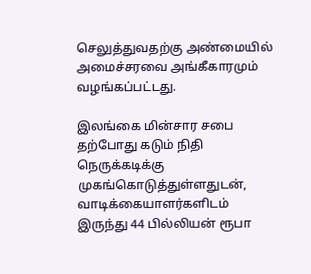செலுத்துவதற்கு அண்மையில் அமைச்சரவை அங்கீகாரமும் வழங்கப்பட்டது.

இலங்கை மின்சார சபை தற்போது கடும் நிதி நெருக்கடிக்கு முகங்கொடுத்துள்ளதுடன், வாடிக்கையாளர்களிடம் இருந்து 44 பில்லியன் ரூபா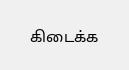கிடைக்க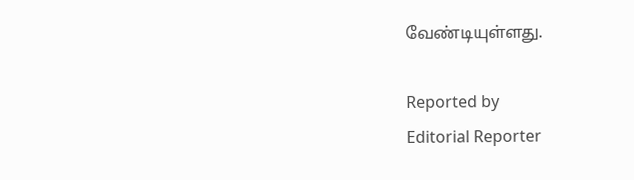வேண்டியுள்ளது.

Reported by
Editorial Reporter